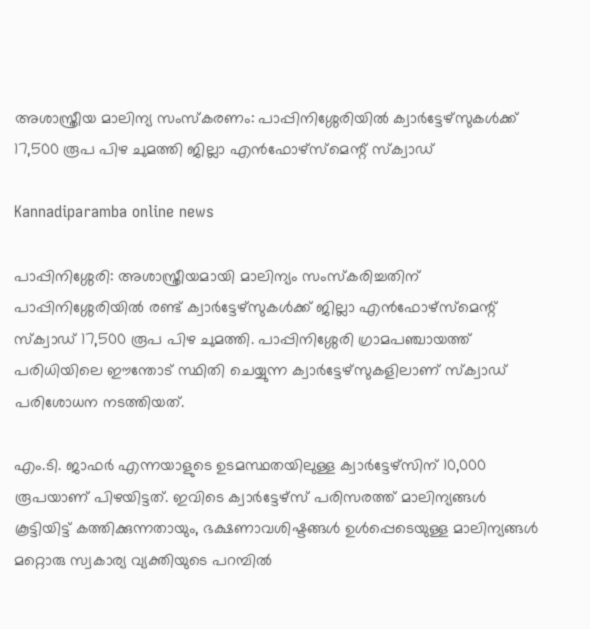അശാസ്ത്രീയ മാലിന്യ സംസ്‌കരണം: പാപ്പിനിശ്ശേരിയിൽ ക്വാർട്ടേഴ്‌സുകൾക്ക് 17,500 രൂപ പിഴ ചുമത്തി ജില്ലാ എൻഫോഴ്‌സ്‌മെന്റ് സ്‌ക്വാഡ്

Kannadiparamba online news

പാപ്പിനിശ്ശേരി: അശാസ്ത്രീയമായി മാലിന്യം സംസ്‌കരിച്ചതിന് പാപ്പിനിശ്ശേരിയിൽ രണ്ട് ക്വാർട്ടേഴ്‌സുകൾക്ക് ജില്ലാ എൻഫോഴ്‌സ്‌മെന്റ് സ്‌ക്വാഡ് 17,500 രൂപ പിഴ ചുമത്തി. പാപ്പിനിശ്ശേരി ഗ്രാമപഞ്ചായത്ത് പരിധിയിലെ ഈന്തോട് സ്ഥിതി ചെയ്യുന്ന ക്വാർട്ടേഴ്‌സുകളിലാണ് സ്‌ക്വാഡ് പരിശോധന നടത്തിയത്.

എം.ടി. ജാഫർ എന്നയാളുടെ ഉടമസ്ഥതയിലുള്ള ക്വാർട്ടേഴ്സിന് 10,000 രൂപയാണ് പിഴയിട്ടത്. ഇവിടെ ക്വാർട്ടേഴ്‌സ് പരിസരത്ത് മാലിന്യങ്ങൾ കൂട്ടിയിട്ട് കത്തിക്കുന്നതായും, ഭക്ഷണാവശിഷ്ടങ്ങൾ ഉൾപ്പെടെയുള്ള മാലിന്യങ്ങൾ മറ്റൊരു സ്വകാര്യ വ്യക്തിയുടെ പറമ്പിൽ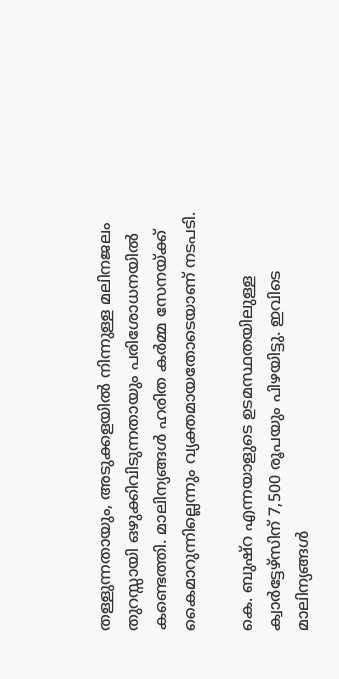തള്ളുന്നതായും, അടുക്കളയിൽ നിന്നുള്ള മലിനജലം തുറസ്സായി ഒഴുക്കിവിടുന്നതായും പരിശോധനയിൽ കണ്ടെത്തി. മാലിന്യങ്ങൾ ഹരിത കർമ്മ സേനയ്ക്ക് കൈമാറുന്നില്ലെന്നും വ്യക്തമായതോടെയാണ് നടപടി.

കെ. ബുഷ്‌റ എന്നയാളുടെ ഉടമസ്ഥതയിലുള്ള ക്വാർട്ടേഴ്സിന് 7,500 രൂപയും പിഴയിട്ടു. ഇവിടെ മാലിന്യങ്ങൾ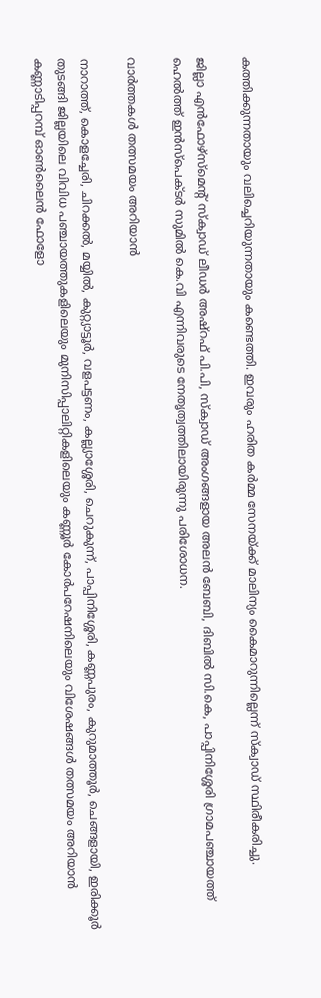കത്തിക്കുന്നതായും വലിച്ചെറിയുന്നതായും കണ്ടെത്തി. ഇവരും ഹരിത കർമ്മ സേനയ്ക്ക് മാലിന്യം കൈമാറുന്നില്ലെന്ന് സ്‌ക്വാഡ് സ്ഥിരീകരിച്ചു.

ജില്ലാ എൻഫോഴ്‌സ്‌മെന്റ് സ്‌ക്വാഡ് ലീഡർ അഷ്‌റഫ്‌ പി.പി, സ്‌ക്വാഡ് അംഗങ്ങളായ അലൻ ബേബി, ദിബിൽ സി.കെ, പാപ്പിനിശ്ശേരി ഗ്രാമപഞ്ചായത്ത് ഹെൽത്ത് ഇൻസ്‌പെക്ടർ സുമിൽ കെ.വി എന്നിവരുടെ നേതൃത്വത്തിലായിരുന്നു പരിശോധന.

വാർത്തകൾ തത്സമയം അറിയാൻ

നാറാത്ത്, കൊളച്ചേരി, ചിറക്കൽ, മയ്യിൽ, കുറ്റ്യാട്ടൂർ, വളപട്ടണം, കല്ല്യാശ്ശേരി, ചെറുകുന്ന്, പാപ്പിനിശ്ശേരി, കണ്ണപുരം, കുറുമാത്തൂർ, ചെങ്ങളായി, ഇരിക്കൂർ തുടങ്ങി ജില്ലയിലെ വിവിധ പഞ്ചായത്തുകളിലെയും മുനിസിപ്പാലിറ്റികളിലെയും കണ്ണൂർ കോർപറേഷനിലെയും വിശേഷങ്ങൾ തത്സമയം അറിയാൻ കണ്ണാടിപ്പറമ്പ് ഓൺലൈൻ ഫോളോ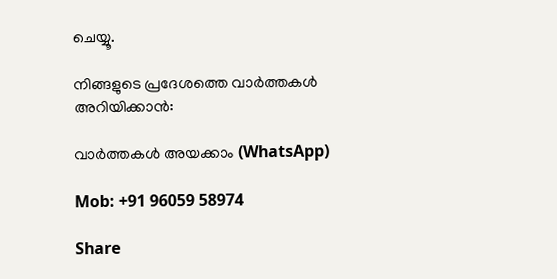ചെയ്യൂ.

നിങ്ങളുടെ പ്രദേശത്തെ വാർത്തകൾ അറിയിക്കാൻ:

വാർത്തകൾ അയക്കാം (WhatsApp)

Mob: +91 96059 58974

Share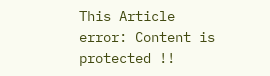This Article
error: Content is protected !!